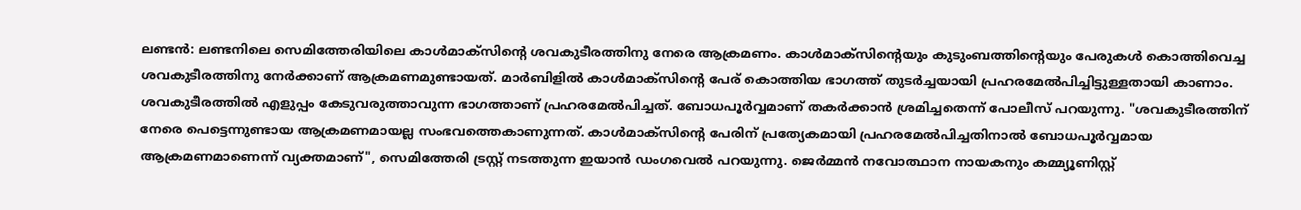ലണ്ടൻ: ലണ്ടനിലെ സെമിത്തേരിയിലെ കാൾമാക്സിന്റെ ശവകുടീരത്തിനു നേരെ ആക്രമണം. കാൾമാക്സിന്റെയും കുടുംബത്തിന്റെയും പേരുകൾ കൊത്തിവെച്ച ശവകുടീരത്തിനു നേർക്കാണ് ആക്രമണമുണ്ടായത്. മാർബിളിൽ കാൾമാക്സിന്റെ പേര് കൊത്തിയ ഭാഗത്ത് തുടർച്ചയായി പ്രഹരമേൽപിച്ചിട്ടുള്ളതായി കാണാം. ശവകുടീരത്തിൽ എളുപ്പം കേടുവരുത്താവുന്ന ഭാഗത്താണ് പ്രഹരമേൽപിച്ചത്. ബോധപൂർവ്വമാണ് തകർക്കാൻ ശ്രമിച്ചതെന്ന് പോലീസ് പറയുന്നു. "ശവകുടീരത്തിന് നേരെ പെട്ടെന്നുണ്ടായ ആക്രമണമായല്ല സംഭവത്തെകാണുന്നത്. കാൾമാക്സിന്റെ പേരിന് പ്രത്യേകമായി പ്രഹരമേൽപിച്ചതിനാൽ ബോധപൂർവ്വമായ ആക്രമണമാണെന്ന് വ്യക്തമാണ്", സെമിത്തേരി ട്രസ്റ്റ് നടത്തുന്ന ഇയാൻ ഡംഗവെൽ പറയുന്നു. ജെർമ്മൻ നവോത്ഥാന നായകനും കമ്മ്യൂണിസ്റ്റ്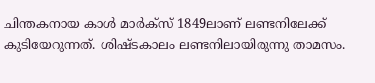ചിന്തകനായ കാൾ മാർക്സ് 1849ലാണ് ലണ്ടനിലേക്ക് കുടിയേറുന്നത്. ശിഷ്ടകാലം ലണ്ടനിലായിരുന്നു താമസം.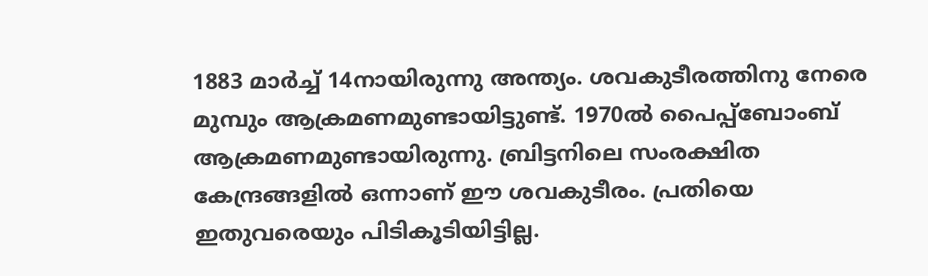1883 മാർച്ച് 14നായിരുന്നു അന്ത്യം. ശവകുടീരത്തിനു നേരെ മുമ്പും ആക്രമണമുണ്ടായിട്ടുണ്ട്. 1970ൽ പൈപ്പ്ബോംബ് ആക്രമണമുണ്ടായിരുന്നു. ബ്രിട്ടനിലെ സംരക്ഷിത കേന്ദ്രങ്ങളിൽ ഒന്നാണ് ഈ ശവകുടീരം. പ്രതിയെ ഇതുവരെയും പിടികൂടിയിട്ടില്ല.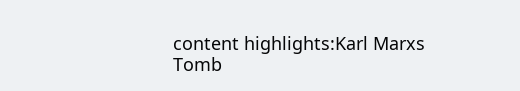content highlights:Karl Marxs Tomb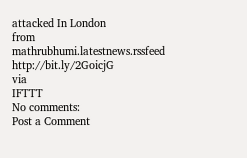attacked In London
from mathrubhumi.latestnews.rssfeed http://bit.ly/2GoicjG
via
IFTTT
No comments:
Post a Comment